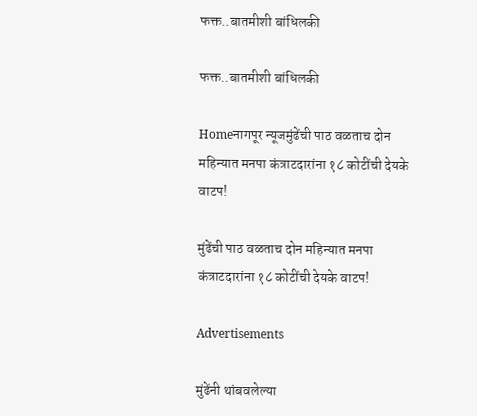फक्त..बातमीशी बांधिलकी

फक्त..बातमीशी बांधिलकी

Homeनागपूर न्यूजमुंढेंची पाठ वळताच दोन महिन्यात मनपा कंत्राटदारांना १८ कोटींची देयके वाटप!

मुंढेंची पाठ वळताच दोन महिन्यात मनपा कंत्राटदारांना १८ कोटींची देयके वाटप!

Advertisements

मुंढेंनी थांबवलेल्या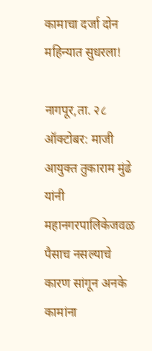कामाचा दर्जा दोन महिन्यात सुधरला!

नागपूर,ता. २८ ऑक्टोबर: माजी आयुक्त तुकाराम मुंढे यांनी महानगरपालिकेजवळ पैसाच नसल्याचे कारण सांगून अनके कामांना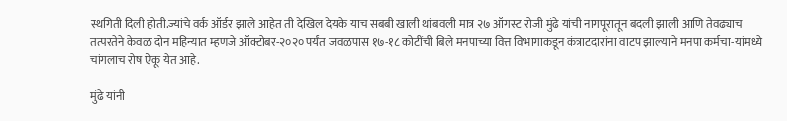स्थगिती दिली होती.ज्यांचे वर्क ऑर्डर झाले आहेत ती देखिल देयके याच सबबी खाली थांबवली मात्र २७ ऑगस्ट रोजी मुंढे यांची नागपूरातून बदली झाली आणि तेवढ्याच तत्परतेने केवळ दोन महिन्यात म्हणजे ऑक्टोबर-२०२० पर्यंत जवळपास १७-१८ कोटींची बिले मनपाच्या वित्त विभागाकडून कंत्राटदारांना वाटप झाल्याने मनपा कर्मचा-यांमध्ये चांगलाच रोष ऐकू येत आहे.

मुंढे यांनी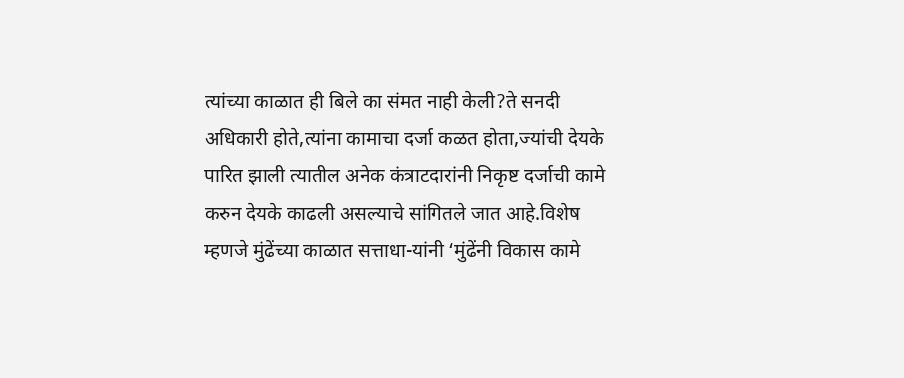त्यांच्या काळात ही बिले का संमत नाही केली?ते सनदी अधिकारी होते,त्यांना कामाचा दर्जा कळत होता,ज्यांची देयके पारित झाली त्यातील अनेक कंत्राटदारांनी निकृष्ट दर्जाची कामे करुन देयके काढली असल्याचे सांगितले जात आहे.विशेष म्हणजे मुंढेंच्या काळात सत्ताधा-यांनी ‘मुंढेंनी विकास कामे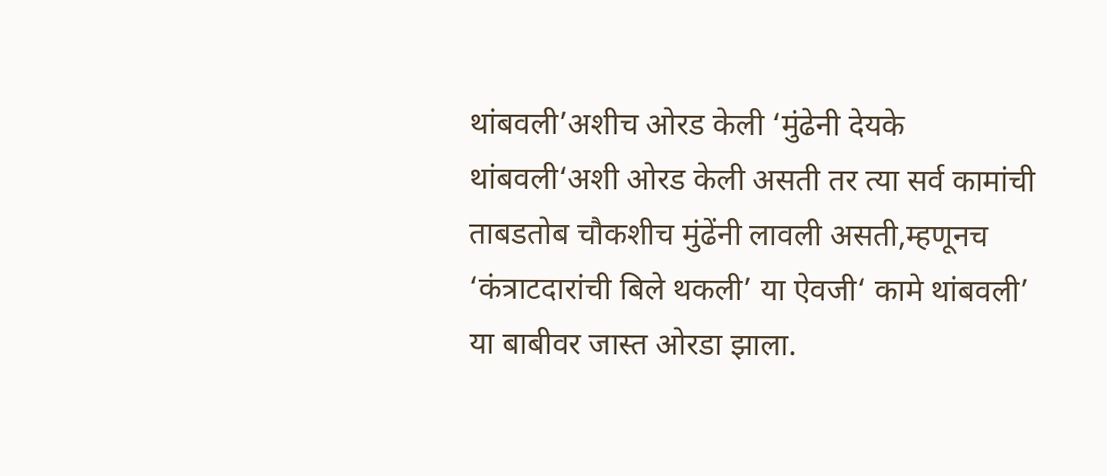थांबवली’अशीच ओरड केली ‘मुंढेनी देयके थांबवली‘अशी ओरड केली असती तर त्या सर्व कामांची ताबडतोब चौकशीच मुंढेंनी लावली असती,म्हणूनच ‘कंत्राटदारांची बिले थकली’ या ऐवजी‘ कामे थांबवली’ या बाबीवर जास्त ओरडा झाला.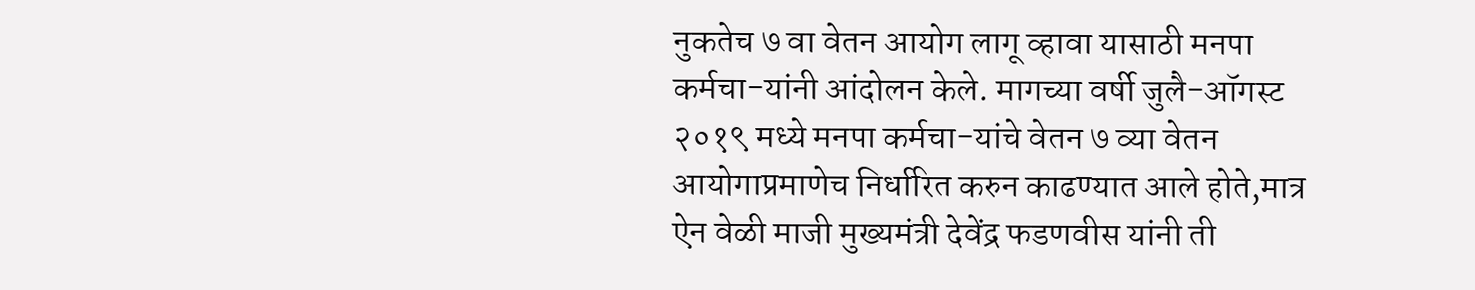नुकतेच ७ वा वेतन आयोग लागू व्हावा यासाठी मनपा कर्मचा-यांनी आंदोलन केले. मागच्या वर्षी जुलै-ऑगस्ट २०१९ मध्ये मनपा कर्मचा-यांचे वेतन ७ व्या वेतन आयोगाप्रमाणेच निर्धारित करुन काढण्यात आले होते,मात्र ऐन वेळी माजी मुख्यमंत्री देवेंद्र फडणवीस यांनी ती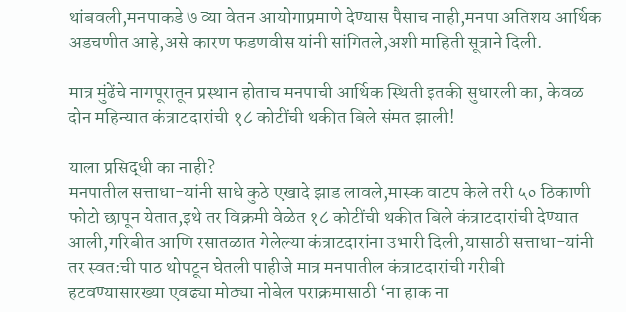थांबवली,मनपाकडे ७ व्या वेतन आयोगाप्रमाणे देण्यास पैसाच नाही,मनपा अतिशय आर्थिक अडचणीत आहे,असे कारण फडणवीस यांनी सांगितले,अशी माहिती सूत्राने दिली.

मात्र मुंढेंचे नागपूरातून प्रस्थान होताच मनपाची आर्थिक स्थिती इतकी सुधारली का, केवळ दोन महिन्यात कंत्राटदारांची १८ कोटींची थकीत बिले संमत झाली!

याला प्रसिद्धी का नाही?
मनपातील सत्ताधा-यांनी साधे कुठे एखादे झाड लावले,मास्क वाटप केले तरी ५० ठिकाणी फोटो छापून येतात,इथे तर विक्रमी वेळेत १८ कोटींची थकीत बिले कंत्राटदारांची देण्यात आली,गरिबीत आणि रसातळात गेलेल्या कंत्राटदारांना उभारी दिली,यासाठी सत्ताधा-यांनी तर स्वत:ची पाठ थोपटून घेतली पाहीजे मात्र मनपातील कंत्राटदारांची गरीबी हटवण्यासारख्या एवढ्या मोठ्या नोबेल पराक्रमासाठी ‘ना हाक ना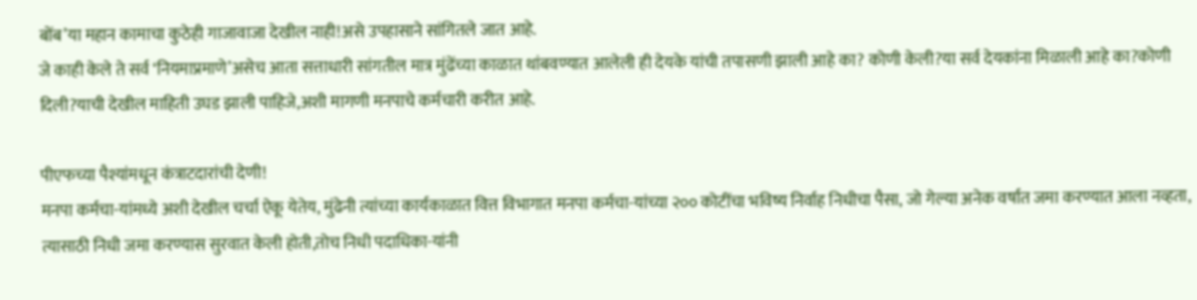बोंब’या महान कामाचा कुठेही गाजावाजा देखील नाही!असे उपहासाने सांगितले जात आहे.
जे काही केले ते सर्व ‘नियमाप्रमाणे’असेच आता सत्ताधारी सांगतील मात्र मुंढेंच्या काळात थांबवण्यात आलेली ही देयके यांची तपासणी झाली आहे का? कोणी केली?या सर्व देयकांना मिळाली आहे का?कोणी दिली?याची देखील माहिती उघड झाली पाहिजे,अशी मागणी मनपाचे कर्मचारी करीत आहे.

पीएफच्या पैश्‍यांमधून कंत्राटदारांची देणी!
मनपा कर्मचा-यांमध्ये अशी देखील चर्चा ऐकू येतेय, मुंढेनी त्यांच्या कार्यकाळात वित्त विभागात मनपा कर्मचा-यांच्या २०० कोटींचा भविष्य निर्वाह निधीचा पैसा, जो गेल्या अनेक वर्षात जमा करण्यात आला नव्हता, त्यासाठी निधी जमा करण्यास सुरवात केली होती,तोच निधी पदाधिका-यांनी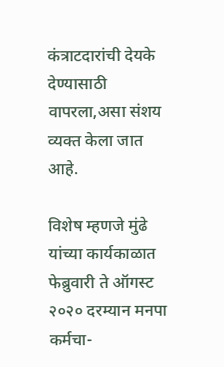कंत्राटदारांची देयके देण्यासाठी वापरला,असा संशय व्यक्त केला जात आहे.

विशेष म्हणजे मुंढे यांच्या कार्यकाळात फेब्रुवारी ते ऑगस्ट २०२० दरम्यान मनपा कर्मचा-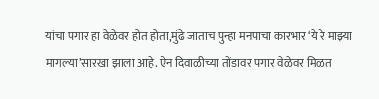यांचा पगार हा वेळेवर होत होता,मुंढे जाताच पुन्हा मनपाचा कारभार ‘ये रे माझ्या मागल्या’सारखा झाला आहे. ऐन दिवाळीच्या तोंडावर पगार वेळेवर मिळत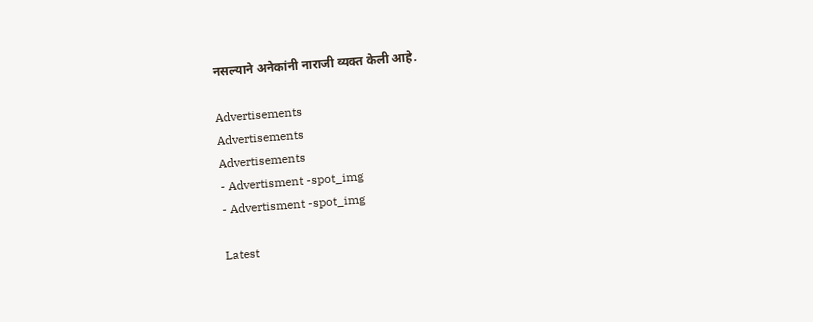नसल्याने अनेकांनी नाराजी व्यक्त केली आहे.

Advertisements
Advertisements
Advertisements
- Advertisment -spot_img
- Advertisment -spot_img

Latest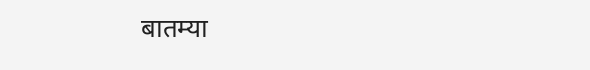बातम्या